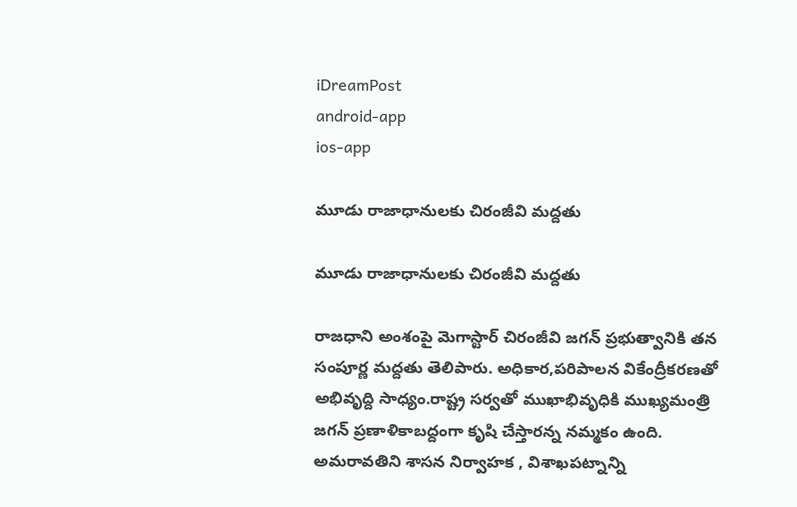iDreamPost
android-app
ios-app

మూడు రాజాధానులకు చిరంజీవి మద్దతు

మూడు రాజాధానులకు చిరంజీవి మద్దతు

రాజధాని అంశంపై మెగాస్టార్ చిరంజీవి జగన్ ప్రభుత్వానికి తన సంపూర్ణ మద్దతు తెలిపారు. అధికార,పరిపాలన వికేంద్రీకరణతో అభివృద్ది సాధ్యం.రాష్ట్ర సర్వతో ముఖాభివృధికి ముఖ్యమంత్రి జగన్ ప్రణాళికాబద్దంగా కృషి చేస్తారన్న నమ్మకం ఉంది. అమరావతిని శాసన నిర్వాహక , విశాఖపట్నాన్ని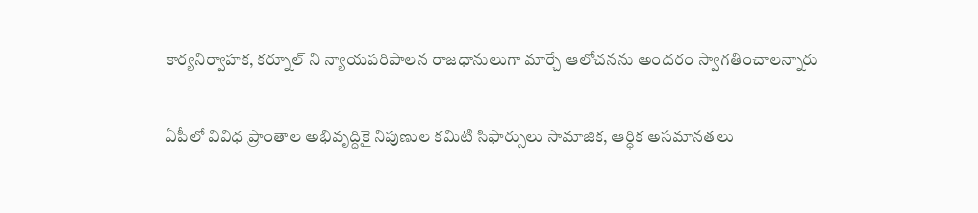కార్యనిర్వాహక, కర్నూల్ ని న్యాయపరిపాలన రాజధానులుగా మార్చే ఆలోచనను అందరం స్వాగతించాలన్నారు

ఏపీలో వివిధ ప్రాంతాల అభివృద్దికై నిపుణుల కమిటి సిఫార్సులు సామాజిక, ఆర్ధిక అసమానతలు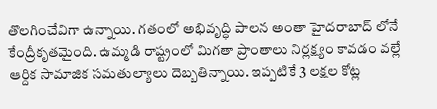తొలగించేవిగా ఉన్నాయి. గతంలో అభివృద్ధి పాలన అంతా హైదరాబాద్ లోనే కేంద్రీకృతమైంది. ఉమ్మడి రాష్ట్రంలో మిగతా ప్రాంతాలు నిర్లక్ష్యం కావడం వల్లే ఆర్దిక సామాజిక సమతుల్యాలు దెబ్బతిన్నాయి. ఇప్పటికే 3 లక్షల కోట్ల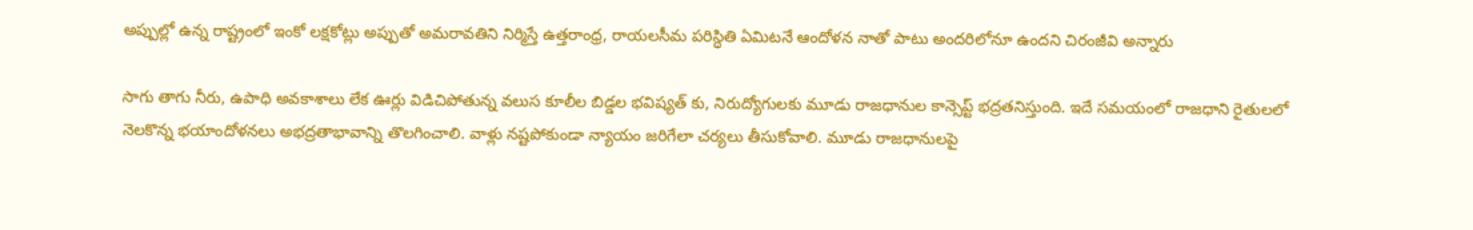అప్పుల్లో ఉన్న రాష్ట్రంలో ఇంకో లక్షకోట్లు అప్పుతో అమరావతిని నిర్మిస్తే ఉత్తరాంధ్ర, రాయలసీమ పరిస్ధితి ఏమిటనే ఆందోళన నాతో పాటు అందరిలోనూ ఉందని చిరంజీవి అన్నారు

సాగు తాగు నీరు, ఉపాధి అవకాశాలు లేక ఊర్లు విడిచిపోతున్న వలుస కూలీల బిడ్డల భవిష్యత్ కు, నిరుద్యోగులకు మూడు రాజధానుల కాన్సెప్ట్ భద్రతనిస్తుంది. ఇదే సమయంలో రాజధాని రైతులలో నెలకొన్న భయాందోళనలు అభద్రతాభావాన్ని తొలగించాలి. వాళ్లు నష్టపోకుండా న్యాయం జరిగేలా చర్యలు తీసుకోవాలి. మూడు రాజధానులపై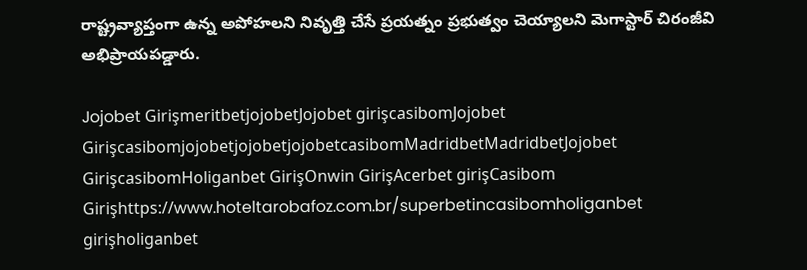రాష్ట్రవ్యాప్తంగా ఉన్న అపోహలని నివృత్తి చేసే ప్రయత్నం ప్రభుత్వం చెయ్యాలని మెగాస్టార్ చిరంజీవి అభిప్రాయపడ్డారు.

Jojobet GirişmeritbetjojobetJojobet girişcasibomJojobet GirişcasibomjojobetjojobetjojobetcasibomMadridbetMadridbetJojobet GirişcasibomHoliganbet GirişOnwin GirişAcerbet girişCasibom Girişhttps://www.hoteltarobafoz.com.br/superbetincasibomholiganbet girişholiganbet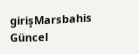girişMarsbahis Güncel